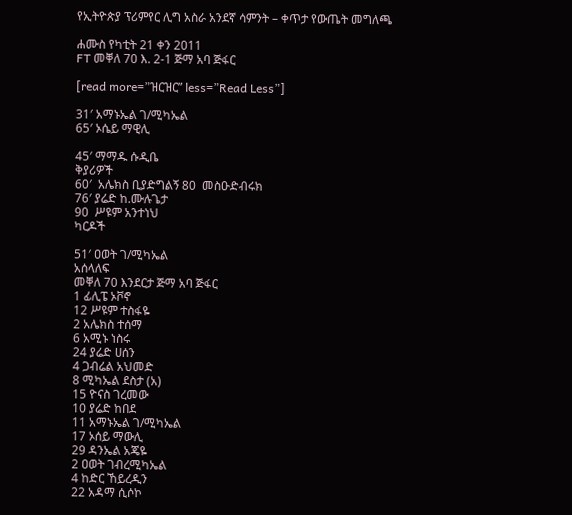የኢትዮጵያ ፕሪምየር ሊግ አስራ አንደኛ ሳምንት – ቀጥታ የውጤት መግለጫ

ሐሙስ የካቲት 21 ቀን 2011
FT መቐለ 70 እ. 2-1 ጅማ አባ ጅፋር

[read more=”ዝርዝር” less=”Read Less”]

31′ አማኑኤል ገ/ሚካኤል
65′ ኦሴይ ማዊሊ

45′ ማማዱ ሱዲቤ
ቅያሪዎች
60′  አሌክስ ቢያድግልኝ 80  መስዑድብሩክ
76′ ያሬድ ከ.ሙሉጌታ
90  ሥዩም አንተነህ
ካርዶች

51′ ዐወት ገ/ሚካኤል
አሰላለፍ
መቐለ 70 እንደርታ ጅማ አባ ጅፋር
1 ፊሊፔ ኦቮኖ
12 ሥዩም ተስፋዬ
2 አሌክስ ተሰማ
6 አሚኑ ነስሩ
24 ያሬድ ሀሰን
4 ጋብሬል አህመድ
8 ሚካኤል ደስታ (አ)
15 ዮናስ ገረመው
10 ያሬድ ከበደ
11 አማኑኤል ገ/ሚካኤል
17 ኦሰይ ማውሊ
29 ዳንኤል አጄዬ
2 ዐወት ገብረሚካኤል
4 ከድር ኸይረዲን
22 አዳማ ሲሶኮ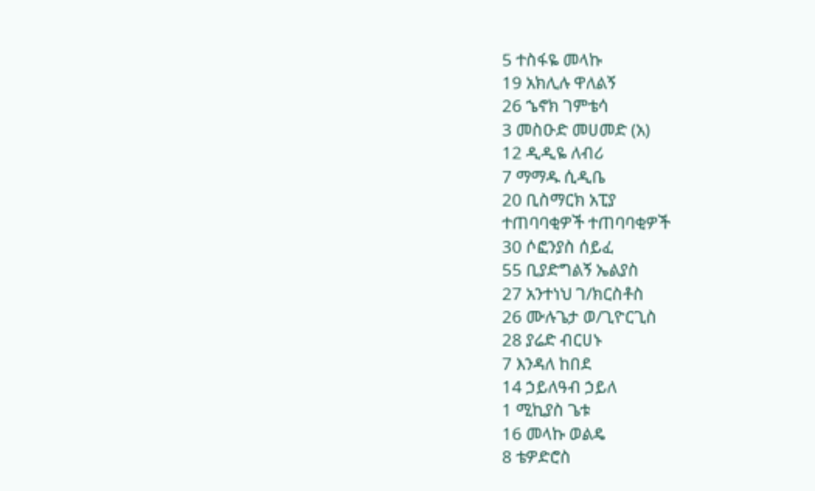5 ተስፋዬ መላኩ
19 አክሊሉ ዋለልኝ
26 ኄኖክ ገምቴሳ
3 መስዑድ መሀመድ (አ)
12 ዲዲዬ ለብሪ
7 ማማዱ ሲዲቤ
20 ቢስማርክ አፒያ
ተጠባባቂዎች ተጠባባቂዎች
30 ሶፎንያስ ሰይፈ
55 ቢያድግልኝ ኤልያስ
27 አንተነህ ገ/ክርስቶስ
26 ሙሉጌታ ወ/ጊዮርጊስ
28 ያሬድ ብርሀኑ
7 እንዳለ ከበደ
14 ኃይለዓብ ኃይለ
1 ሚኪያስ ጌቱ
16 መላኩ ወልዴ
8 ቴዎድሮስ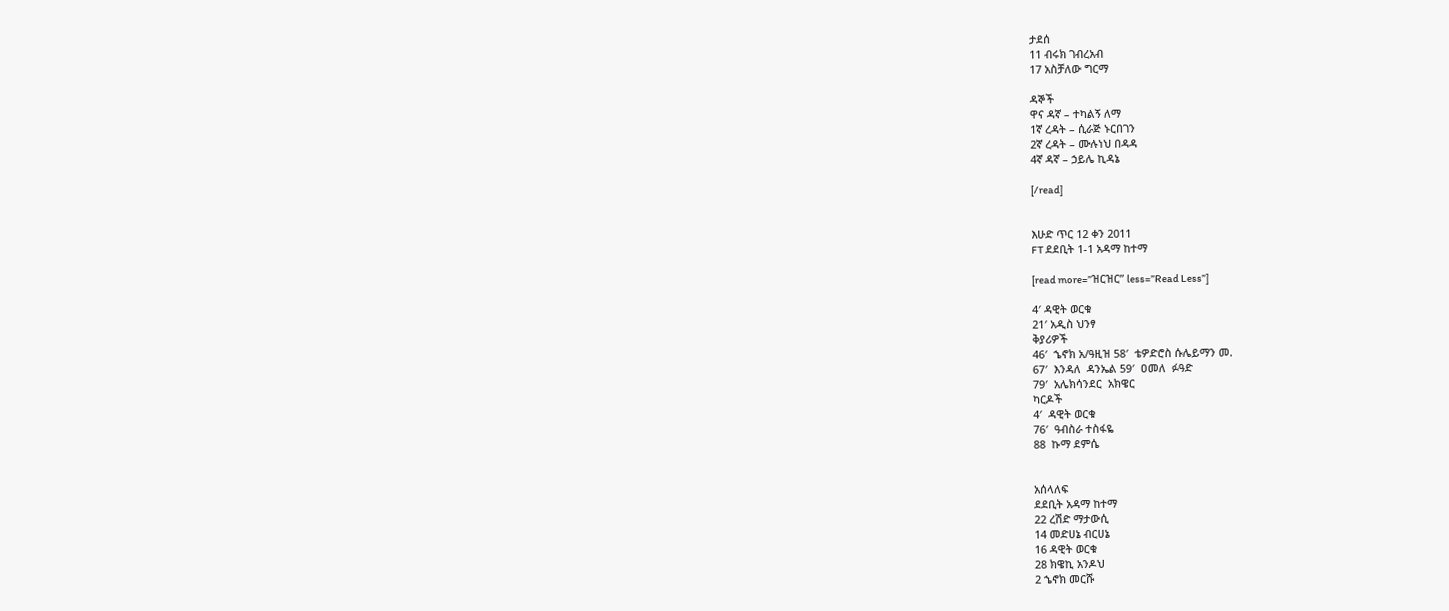ታደሰ
11 ብሩክ ገብረአብ
17 አስቻለው ግርማ

ዳኞች
ዋና ዳኛ – ተካልኝ ለማ
1ኛ ረዳት – ሲራጅ ኑርበገን
2ኛ ረዳት – ሙሉነህ በዳዳ
4ኛ ዳኛ – ኃይሌ ኪዳኔ

[/read]


እሁድ ጥር 12 ቀን 2011
FT ደደቢት 1-1 አዳማ ከተማ

[read more=”ዝርዝር” less=”Read Less”]

4′ ዳዊት ወርቁ
21′ አዲስ ህንፃ
ቅያሪዎች
46′  ኄኖክ አ/ዓዚዝ 58′  ቴዎድሮስ ሱሌይማን መ.
67′  እንዳለ  ዳንኤል 59′  ዐመለ  ፉዓድ
79′  አሌክሳንደር  አክዌር
ካርዶች
4′  ዳዊት ወርቁ
76′  ዓብስራ ተስፋዬ
88  ኩማ ደምሴ


አሰላለፍ
ደደቢት አዳማ ከተማ
22 ረሽድ ማታውሲ
14 መድሀኔ ብርሀኔ
16 ዳዊት ወርቁ
28 ክዌኪ አንዶህ
2 ኄኖክ መርሹ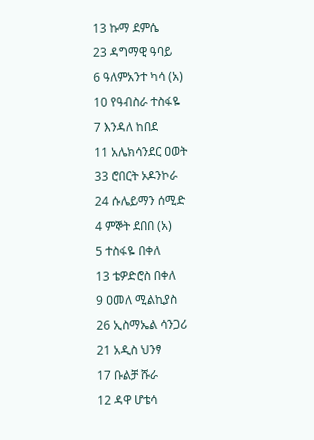13 ኩማ ደምሴ
23 ዳግማዊ ዓባይ
6 ዓለምአንተ ካሳ (አ)
10 የዓብስራ ተስፋዬ
7 እንዳለ ከበደ
11 አሌክሳንደር ዐወት
33 ሮበርት ኦዶንኮራ
24 ሱሌይማን ሰሚድ
4 ምኞት ደበበ (አ)
5 ተስፋዬ በቀለ
13 ቴዎድሮስ በቀለ
9 ዐመለ ሚልኪያስ
26 ኢስማኤል ሳንጋሪ
21 አዲስ ህንፃ
17 ቡልቻ ሹራ
12 ዳዋ ሆቴሳ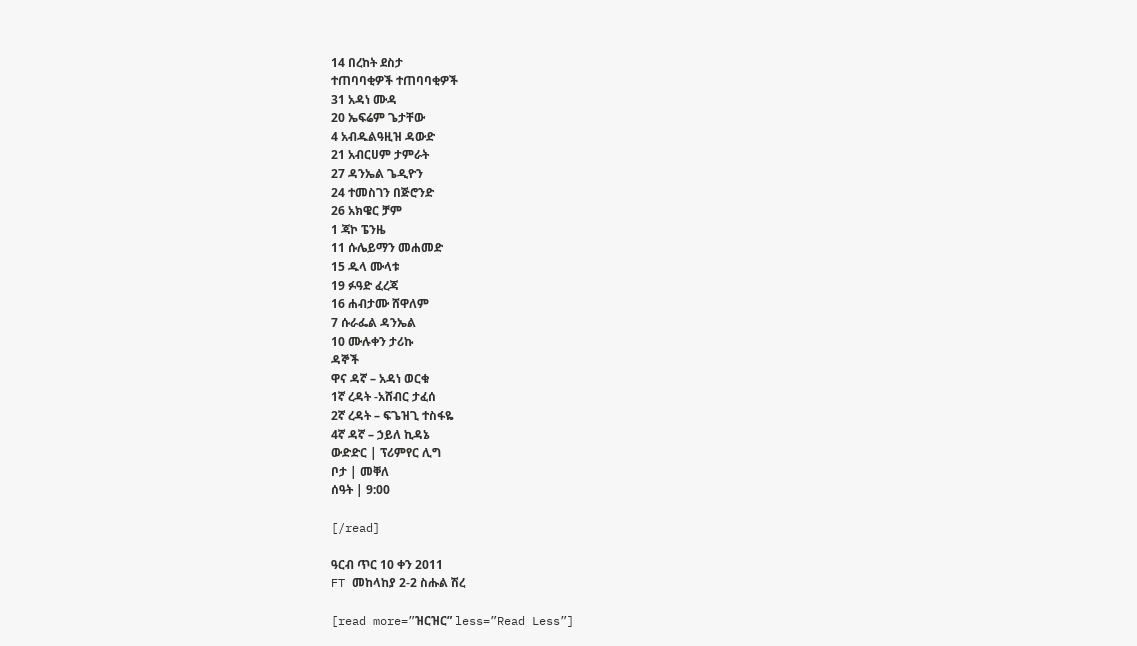14 በረከት ደስታ
ተጠባባቂዎች ተጠባባቂዎች
31 አዳነ ሙዳ
20 ኤፍሬም ጌታቸው
4 አብዱልዓዚዝ ዳውድ
21 አብርሀም ታምራት
27 ዳንኤል ጌዲዮን
24 ተመስገን በጅሮንድ
26 አክዌር ቻም
1 ጃኮ ፔንዜ
11 ሱሌይማን መሐመድ
15 ዱላ ሙላቱ
19 ፉዓድ ፈረጃ
16 ሐብታሙ ሸዋለም
7 ሱራፌል ዳንኤል
10 ሙሉቀን ታሪኩ
ዳኞች
ዋና ዳኛ – አዳነ ወርቁ
1ኛ ረዳት -አሸብር ታፈሰ
2ኛ ረዳት – ፍጌዝጊ ተስፋዬ
4ኛ ዳኛ – ኃይለ ኪዳኔ
ውድድር | ፕሪምየር ሊግ
ቦታ | መቐለ
ሰዓት | 9:00

[/read]

ዓርብ ጥር 10 ቀን 2011
FT መከላከያ 2-2 ስሑል ሽረ

[read more=”ዝርዝር” less=”Read Less”]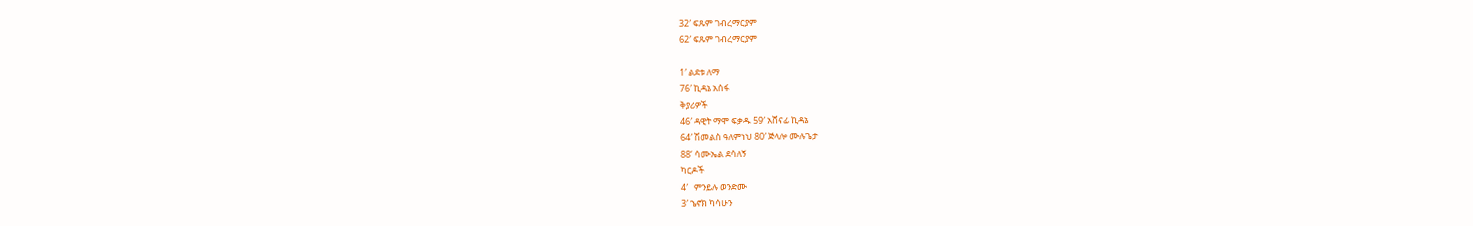32′ ፍጹም ገብረማርያም
62′ ፍጹም ገብረማርያም

1′ ልደቱ ለማ
76′ ኪዳኔ አሰፋ
ቅያሪዎች
46′ ዳዊት ማሞ ፍቃዱ 59′ አሸናፊ ኪዳኔ
64′ ሽመልስ ዓለምነህ 80′ ጅላሎ ሙሉጌታ
88‘ ሳሙኤል ደሳለኝ
ካርዶች
4′   ምንይሉ ወንድሙ
3′ ኄኖክ ካሳሁን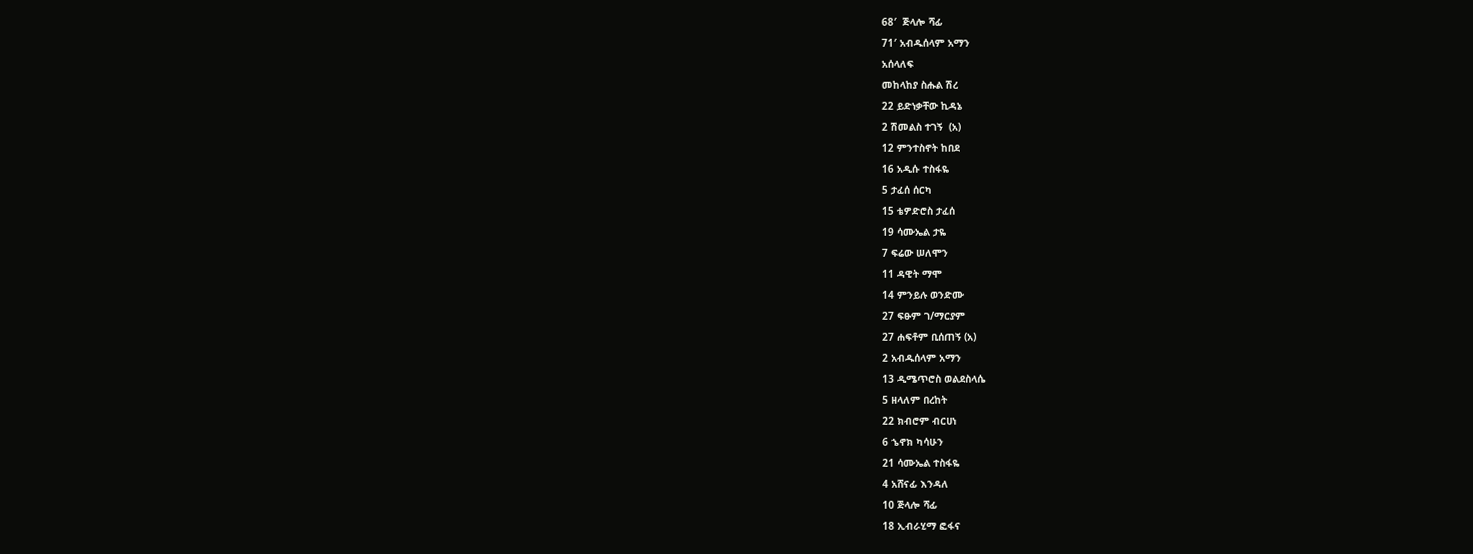68′  ጅላሎ ሻፊ
71′ አብዱሰላም አማን
አሰላለፍ
መከላከያ ስሑል ሽረ
22 ይድነቃቸው ኪዳኔ
2 ሽመልስ ተገኝ  (አ)
12 ምንተስኖት ከበደ
16 አዲሱ ተስፋዬ
5 ታፈሰ ሰርካ
15 ቴዎድሮስ ታፈሰ
19 ሳሙኤል ታዬ
7 ፍሬው ሠለሞን
11 ዳዊት ማሞ
14 ምንይሉ ወንድሙ
27 ፍፁም ገ/ማርያም
27 ሐፍቶም ቢሰጠኝ (አ)
2 አብዱሰላም አማን
13 ዲሜጥሮስ ወልደስላሴ
5 ዘላለም በረከት
22 ክብሮም ብርሀነ
6 ኄኖክ ካሳሁን
21 ሳሙኤል ተስፋዬ
4 አሸናፊ እንዳለ
10 ጅላሎ ሻፊ
18 ኢብራሂማ ፎፋና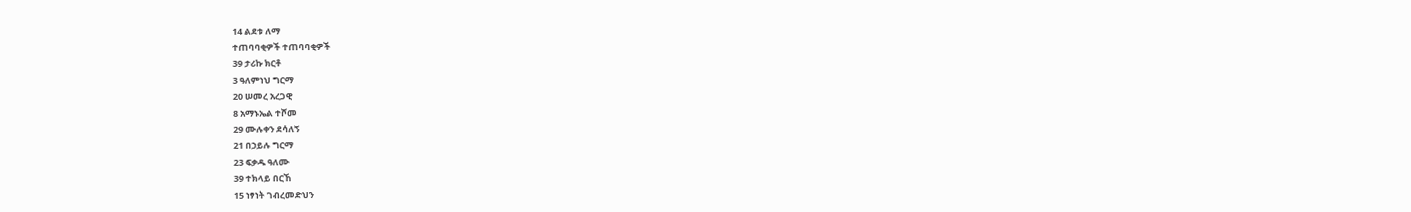14 ልደቱ ለማ
ተጠባባቂዎች ተጠባባቂዎች
39 ታሪኩ ክርቶ
3 ዓለምነህ ግርማ
20 ሠመረ አረጋዊ
8 አማኑኤል ተሾመ
29 ሙሉቀን ደሳለኝ
21 በኃይሉ ግርማ
23 ፍቃዱ ዓለሙ
39 ተክላይ በርኸ
15 ነፃነት ገብረመድህን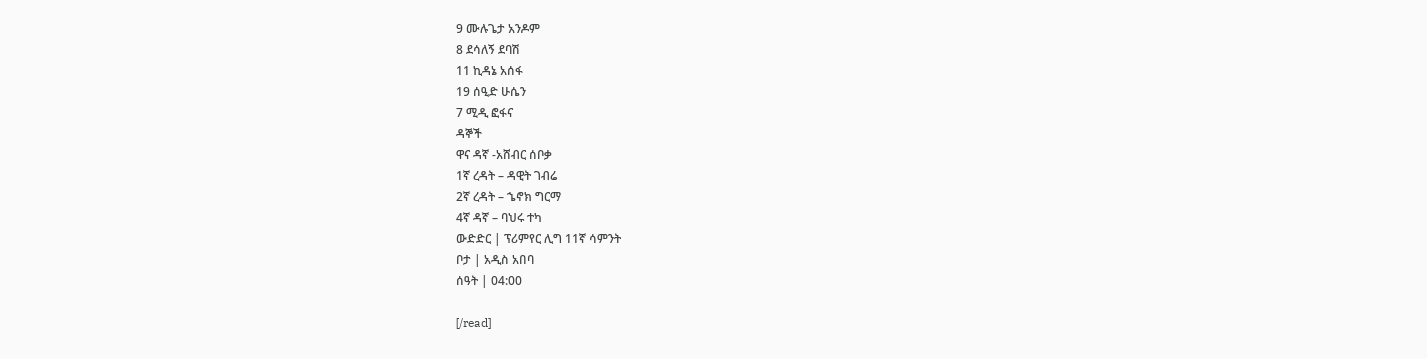9 ሙሉጌታ አንዶም
8 ደሳለኝ ደባሽ
11 ኪዳኔ አሰፋ
19 ሰዒድ ሁሴን
7 ሚዲ ፎፋና
ዳኞች
ዋና ዳኛ -አሸብር ሰቦቃ
1ኛ ረዳት – ዳዊት ገብሬ
2ኛ ረዳት – ኄኖክ ግርማ
4ኛ ዳኛ – ባህሩ ተካ
ውድድር | ፕሪምየር ሊግ 11ኛ ሳምንት
ቦታ | አዲስ አበባ
ሰዓት | 04:00

[/read]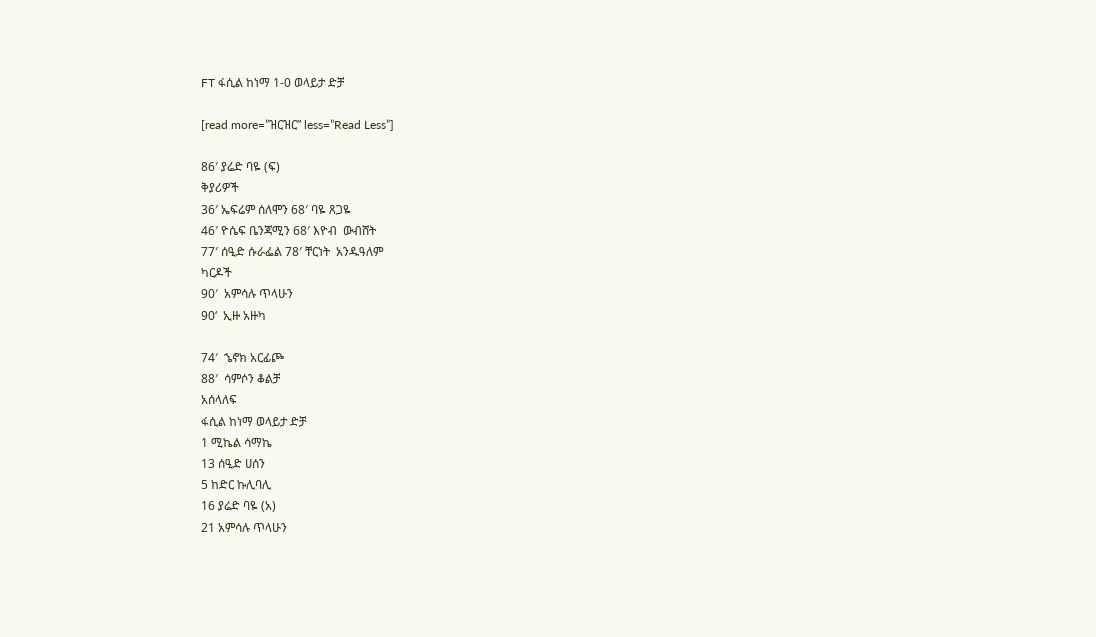FT ፋሲል ከነማ 1-0 ወላይታ ድቻ

[read more=”ዝርዝር” less=”Read Less”]

86′ ያሬድ ባዬ (ፍ)
ቅያሪዎች
36′ ኤፍሬም ሰለሞን 68′ ባዬ ጸጋዬ
46′ ዮሴፍ ቤንጃሚን 68′ እዮብ  ውብሸት
77′ ሰዒድ ሱራፌል 78′ ቸርነት  አንዱዓለም
ካርዶች
90′  አምሳሉ ጥላሁን
90‘  ኢዙ አዙካ

74′  ኄኖክ አርፊጮ
88′  ሳምሶን ቆልቻ
አሰላለፍ
ፋሲል ከነማ ወላይታ ድቻ
1 ሚኬል ሳማኬ
13 ሰዒድ ሀሰን
5 ከድር ኩሊባሊ
16 ያሬድ ባዬ (አ)
21 አምሳሉ ጥላሁን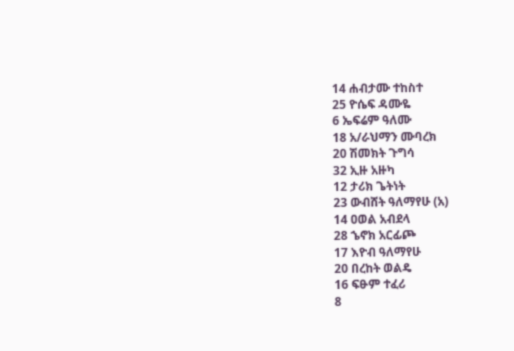14 ሐብታሙ ተከስተ
25 ዮሴፍ ዳሙዬ
6 ኤፍሬም ዓለሙ
18 አ/ራህማን ሙባረክ
20 ሽመክት ጉግሳ
32 ኢዙ አዙካ
12 ታሪክ ጌትነት
23 ውብሸት ዓለማየሁ (አ)
14 ዐወል አብደላ
28 ኄኖክ አርፊጮ
17 እዮብ ዓለማየሁ
20 በረከት ወልዴ
16 ፍፁም ተፈሪ
8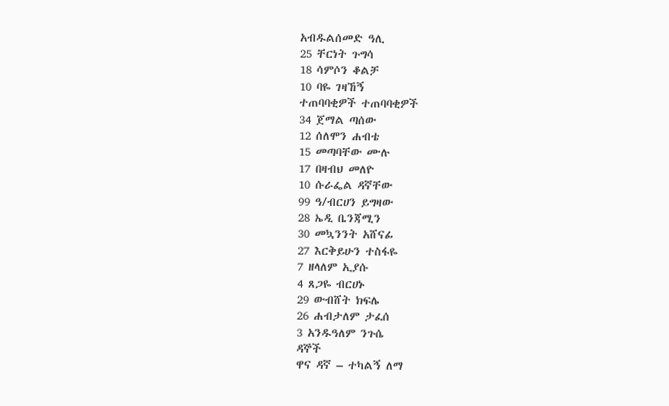አብዱልሰመድ ዓሊ
25 ቸርነት ጉግሳ
18 ሳምሶን ቆልቻ
10 ባዬ ገዛኸኝ
ተጠባባቂዎች ተጠባባቂዎች
34 ጀማል ጣሰው
12 ሰለሞን ሐብቴ
15 መጣባቸው ሙሉ
17 በዛብህ መለዮ
10 ሱራፌል ዳኛቸው
99 ዓ/ብርሀን ይግዛው
28 ኤዲ ቤንጃሚን
30 መኳንንት አሸናፊ
27 እርቅይሁን ተስፋዬ
7 ዘላለም ኢያሱ
4 ጸጋዬ ብርሀኑ
29 ውብሸት ክፍሌ
26 ሐብታለም ታፈሰ
3 አንዱዓለም ንጉሴ
ዳኞች
ዋና ዳኛ – ተካልኝ ለማ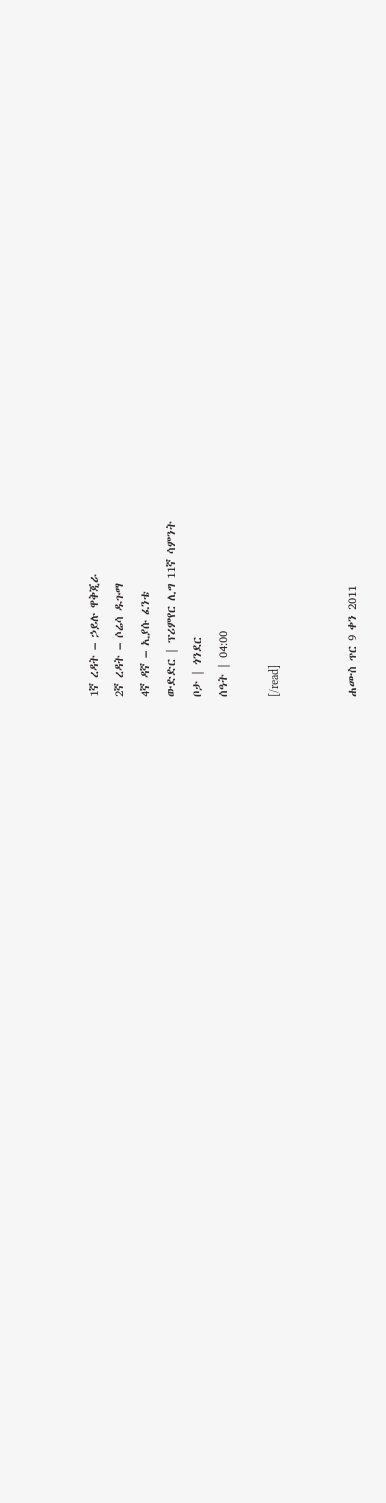1ኛ ረዳት – ኃይሉ ዋቅጂራ
2ኛ ረዳት – ሶሬሳ ዱጉማ
4ኛ ዳኛ – ኢያሱ ፈንቴ
ውድድር | ፕሪምየር ሊግ 11ኛ ሳምንት
ቦታ | ጎንደር
ሰዓት | 04:00

[/read]


ሐሙስ ጥር 9 ቀን 2011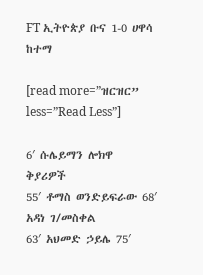FT ኢትዮጵያ ቡና 1-0 ሀዋሳ ከተማ

[read more=”ዝርዝር” less=”Read Less”]

6′ ሱሌይማን ሎክዋ
ቅያሪዎች
55′ ቶማስ ወንድይፍራው 68′ አዳነ ገ/መስቀል
63′ አህመድ ኃይሌ 75′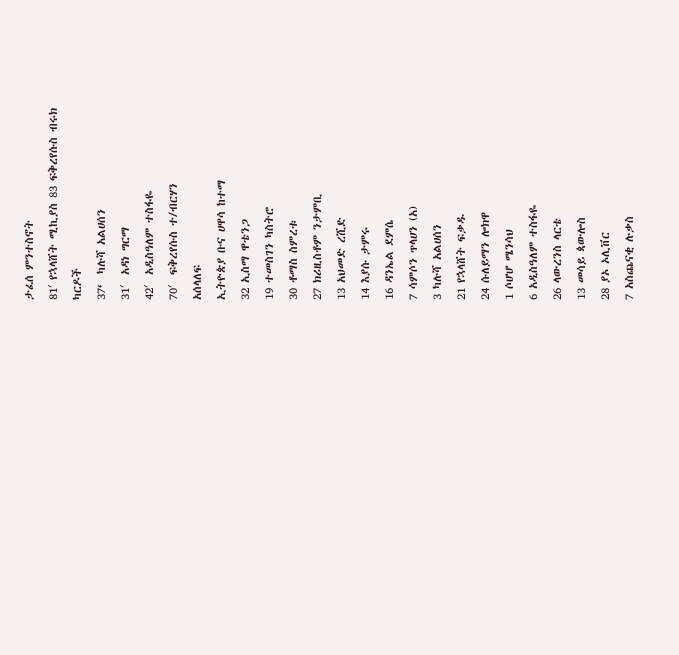ታፈሰ ምንተስኖት
81′ የኋላሸት ሚኪያስ 83 ፍቅረየሱስ ብሩክ
ካርዶች
37‘  ካሉሻ አልሀሰን
31′  አዳነ ግርማ
42′  አዲስዓለም ተስፋዬ
70′  ፍቅረየሱስ ተ/ብርሃን
አሰላለፍ
ኢትዮጵያ ቡና ሀዋሳ ከተማ
32 ኢስማ ዋቴንጋ
19 ተመስገን ካስትሮ
30 ቶማስ ስምረቱ
27 ክሪዚስቶም ንታምቢ
13 አህመድ ረሺድ
14 እያሱ ታምሩ
16 ዳንኤል ደምሴ
7 ሳምሶን ጥላሀን (አ)
3 ካሉሻ አልሀሰን
21 የኋላሸት ፍቃዱ
24 ሱለይማን ሎክዋ
1 ሶሆሆ ሜንሳህ
6 አዲስዓለም ተስፋዬ
26 ላውረንስ ላርቴ
13 መሳይ ጳውሎስ
28 ያኦ ኦሊቨር
7 አስጨናቂ ሉቃስ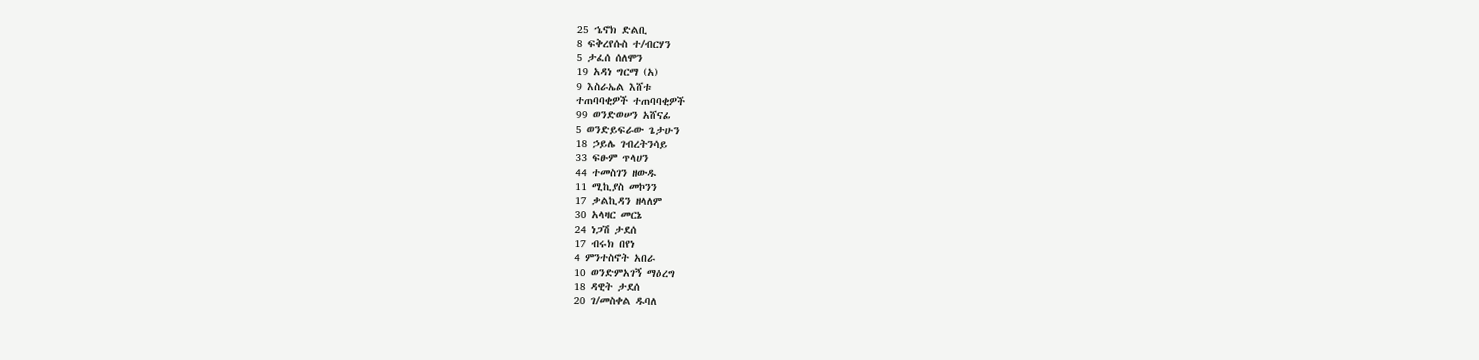25 ኄኖክ ድልቢ
8 ፍቅረየሱስ ተ/ብርሃን
5 ታፈሰ ሰለሞን
19 አዳነ ግርማ (አ)
9 እስራኤል እሸቱ
ተጠባባቂዎች ተጠባባቂዎች
99 ወንድወሠን አሸናፊ
5 ወንድይፍራው ጌታሁን
18 ኃይሌ ገብረትንሳይ
33 ፍፁም ጥላሀን
44 ተመስገን ዘውዱ
11 ሚኪያስ መኮንን
17 ቃልኪዳን ዘላለም
30 አላዛር መርኔ
24 ነጋሽ ታደሰ
17 ብሩክ በየነ
4 ምንተስኖት አበራ
10 ወንድምአገኝ ማዕረግ
18 ዳዊት ታደሰ
20 ገ/መስቀል ዱባለ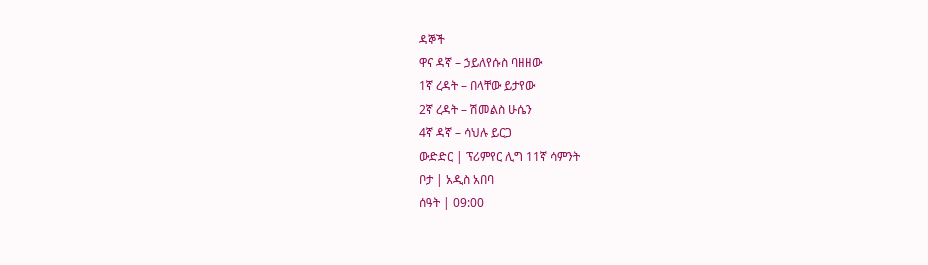ዳኞች
ዋና ዳኛ – ኃይለየሱስ ባዘዘው
1ኛ ረዳት – በላቸው ይታየው
2ኛ ረዳት – ሽመልስ ሁሴን
4ኛ ዳኛ – ሳህሉ ይርጋ
ውድድር | ፕሪምየር ሊግ 11ኛ ሳምንት
ቦታ | አዲስ አበባ
ሰዓት | 09:00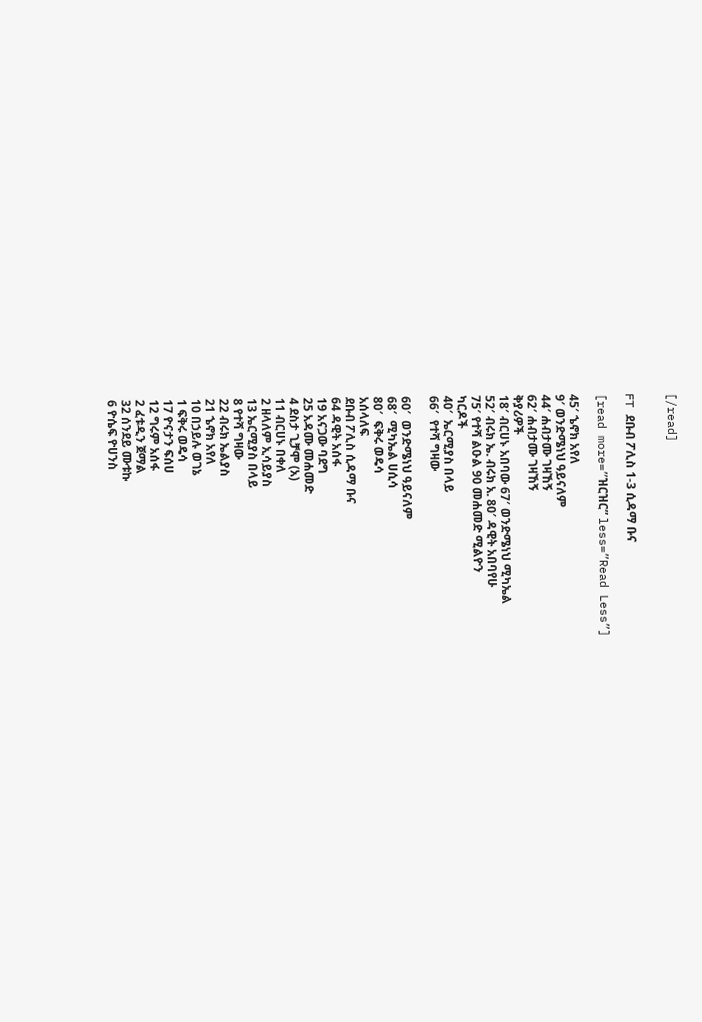[/read]


FT ደቡብ ፖሊስ 1-3 ሲዳማ ቡና

[read more=”ዝርዝር” less=”Read Less”]

45′ ኄኖክ አየለ
9′ ወንድሜነህ ዓይናለም
44′ ሐብታሙ ገዛኸኝ
62′ ሐብታሙ ገዛኸኝ
ቅያሪዎች
18′ ብርሀኑ አበባው 67′ ወንድሜነህ ሚካኤል
52′ ብሩክ ኤ. ብሩክ አ. 80′ ዳዊት አበባየሁ
75′ የተሻ ልዑል 90 መሐመድ ሚልዮን
ካርዶች
40′  ኤርሚያስ በላይ
66′  የተሻ ግዛው

60′  ወንድሜነህ ዓይናለም
68′  ሚካኤል ሀሲሳ
80′  ፍቅሩ ወዴሳ
አሰላለፍ
ደቡብ ፖሊስ ሲዳማ ቡና
64 ዳዊት አሰፋ
19 አናጋው ባደግ
25 አዳሙ መሐመድ
4 ደስታ ጊቻሞ (አ)
11 ብርሀኑ በቀለ
2 ዘላለም ኢሳይያስ
13 ኤርሚያስ በላይ
8 የተሻ ግዛው
22 ብሩክ ኤልያስ
21 ኄኖክ አየለ
10 በኃይሉ ወገኔ
1 ፍቅሩ ወዴሳ
17 ዮናታን ፍሰሀ
12 ግሩም አሰፋ
2 ፈቱዲን ጀማል
32 ሰንደይ ሙቱኩ
6 ዮሴፍ ዮሀንስ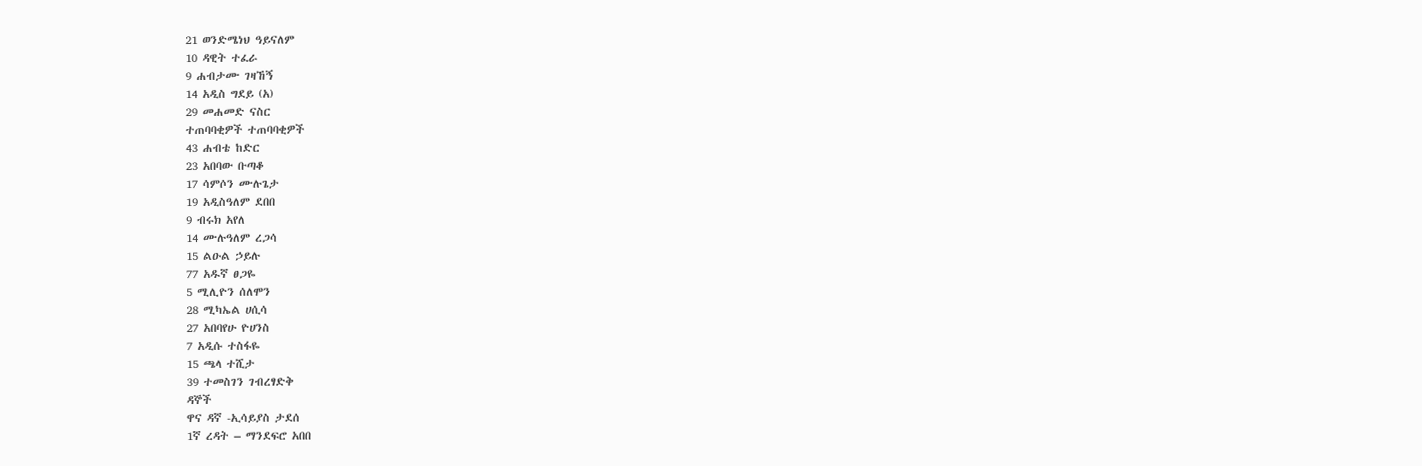21 ወንድሜነህ ዓይናለም
10 ዳዊት ተፈራ
9 ሐብታሙ ገዛኸኝ
14 አዲስ ግደይ (አ)
29 መሐመድ ናስር
ተጠባባቂዎች ተጠባባቂዎች
43 ሐብቴ ከድር
23 አበባው ቡጣቆ
17 ሳምሶን ሙሉጌታ
19 አዲስዓለም ደበበ
9 ብሩክ አየለ
14 ሙሉዓለም ረጋሳ
15 ልዑል ኃይሉ
77 አዱኛ ፀጋዬ
5 ሚሊዮን ሰለሞን
28 ሚካኤል ሀሲሳ
27 አበባየሁ ዮሀንስ
7 አዲሱ ተስፋዬ
15 ጫላ ተሺታ
39 ተመስገን ገብረፃድቅ
ዳኞች
ዋና ዳኛ -ኢሳይያስ ታደሰ
1ኛ ረዳት – ማንደፍሮ አበበ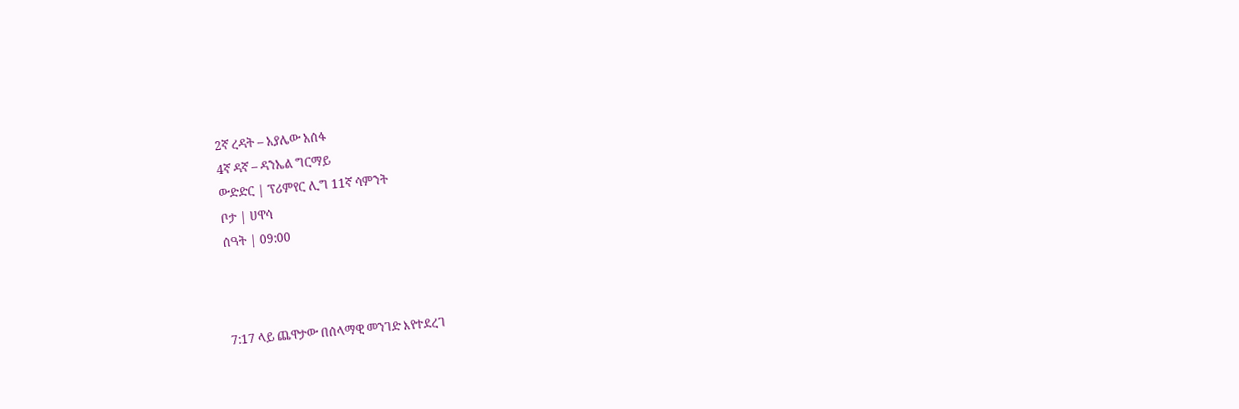2ኛ ረዳት – አያሌው አሰፋ
4ኛ ዳኛ – ዳንኤል ግርማይ
ውድድር | ፕሪምየር ሊግ 11ኛ ሳምንት
ቦታ | ሀዋሳ
ሰዓት | 09:00



7:17 ላይ ጨዋታው በሰላማዊ መንገድ እየተደረገ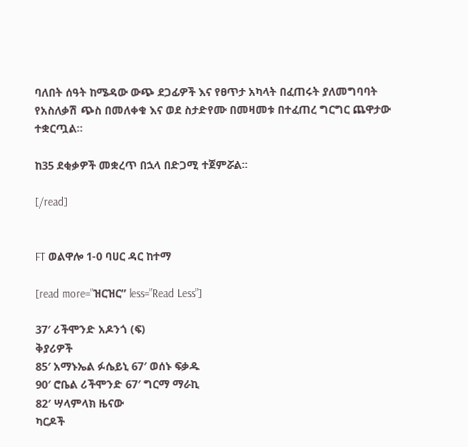ባለበት ሰዓት ከሜዳው ውጭ ደጋፊዎች እና የፀጥታ አካላት በፈጠሩት ያለመግባባት የአስለቃሽ ጭስ በመለቀቁ እና ወደ ስታድየሙ በመዛመቱ በተፈጠረ ግርግር ጨዋታው ተቋርጧል።

ከ35 ደቂቃዎች መቋረጥ በኋላ በድጋሚ ተጀምሯል፡፡

[/read]


FT ወልዋሎ 1-0 ባሀር ዳር ከተማ

[read more=”ዝርዝር” less=”Read Less”]

37′ ሪችሞንድ አዶንጎ (ፍ)
ቅያሪዎች
85′ አማኑኤል ፉሴይኒ 67′ ወሰኑ ፍቃዱ
90′ ሮቤል ሪችሞንድ 67′ ግርማ ማራኪ
82′ ሣላምላክ ዜናው
ካርዶች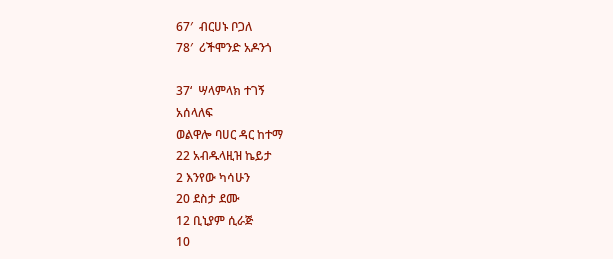67′  ብርሀኑ ቦጋለ
78′  ሪችሞንድ አዶንጎ

37‘  ሣላምላክ ተገኝ
አሰላለፍ
ወልዋሎ ባሀር ዳር ከተማ
22 አብዱላዚዝ ኬይታ
2 እንየው ካሳሁን
20 ደስታ ደሙ
12 ቢኒያም ሲራጅ
10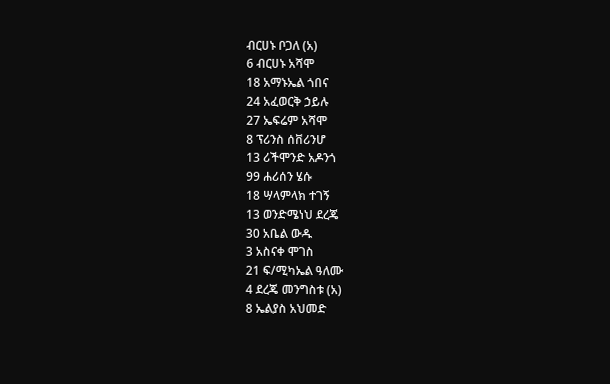ብርሀኑ ቦጋለ (አ)
6 ብርሀኑ አሻሞ
18 አማኑኤል ጎበና
24 አፈወርቅ ኃይሉ
27 ኤፍሬም አሻሞ
8 ፕሪንስ ሰቨሪንሆ
13 ሪችሞንድ አዶንጎ
99 ሐሪሰን ሄሱ
18 ሣላምላክ ተገኝ
13 ወንድሜነህ ደረጄ
30 አቤል ውዱ
3 አስናቀ ሞገስ
21 ፍ/ሚካኤል ዓለሙ
4 ደረጄ መንግስቱ (አ)
8 ኤልያስ አህመድ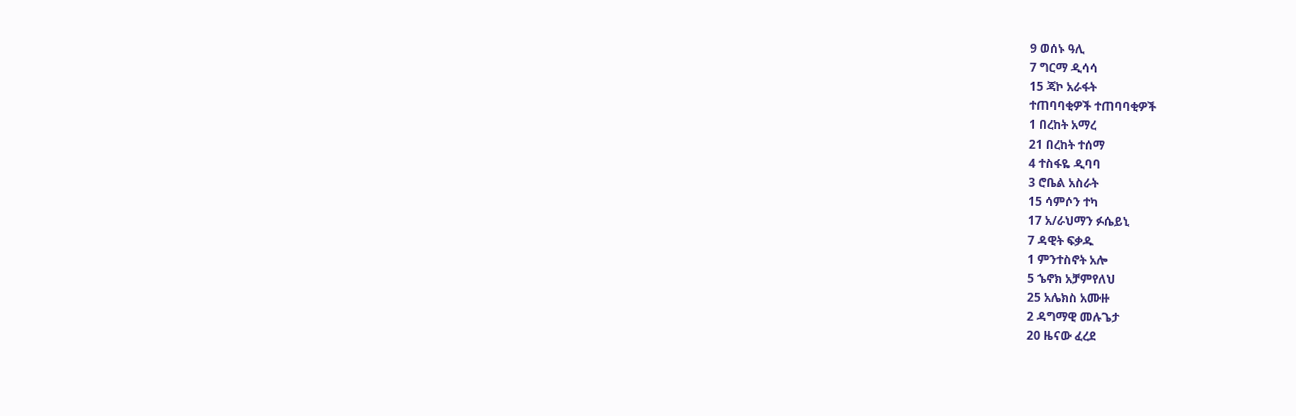9 ወሰኑ ዓሊ
7 ግርማ ዲሳሳ
15 ጃኮ አራፋት
ተጠባባቂዎች ተጠባባቂዎች
1 በረከት አማረ
21 በረከት ተሰማ
4 ተስፋዬ ዲባባ
3 ሮቤል አስራት
15 ሳምሶን ተካ
17 አ/ራህማን ፉሴይኒ
7 ዳዊት ፍቃዱ
1 ምንተስኖት አሎ
5 ኄኖክ አቻምየለህ
25 አሌክስ አሙዙ
2 ዳግማዊ መሉጌታ
20 ዜናው ፈረደ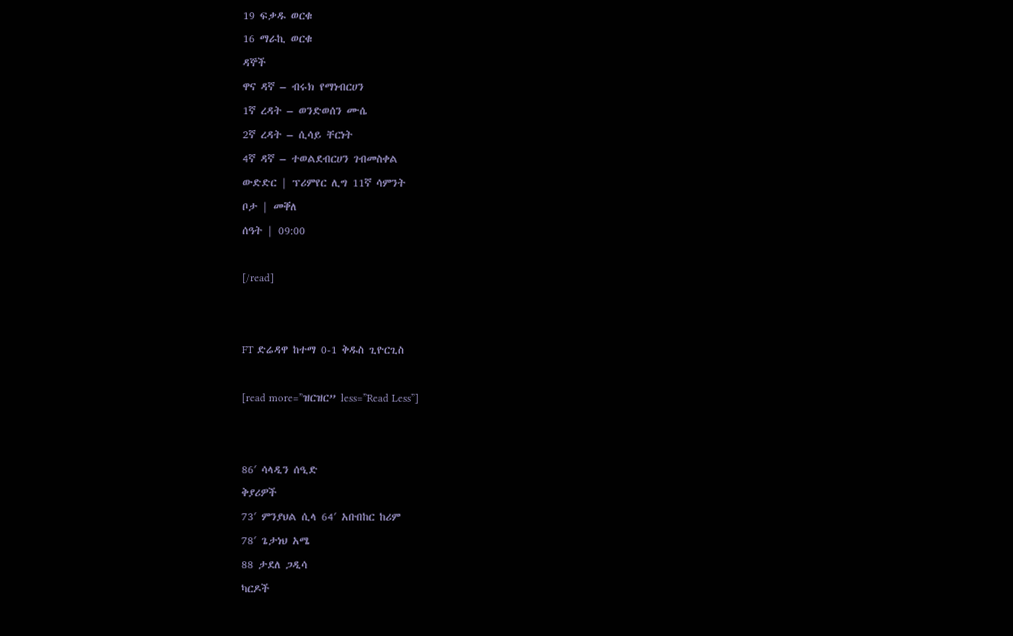19 ፍቃዱ ወርቁ
16 ማራኪ ወርቁ
ዳኞች
ዋና ዳኛ – ብሩክ የማነብርሀን
1ኛ ረዳት – ወንድወሰን ሙሴ
2ኛ ረዳት – ሲሳይ ቸርነት
4ኛ ዳኛ – ተወልደብርሀን ገብመስቀል
ውድድር | ፕሪምየር ሊግ 11ኛ ሳምንት
ቦታ | መቐለ
ሰዓት | 09:00

[/read]


FT ድሬዳዋ ከተማ 0-1 ቅዱስ ጊዮርጊስ

[read more=”ዝርዝር” less=”Read Less”]


86′ ሳላዲን ሰዒድ
ቅያሪዎች
73′ ምንያህል ሲላ 64′ አቡበከር ከሪም
78′ ጌታነህ አሜ
88 ታደለ ጋዲሳ
ካርዶች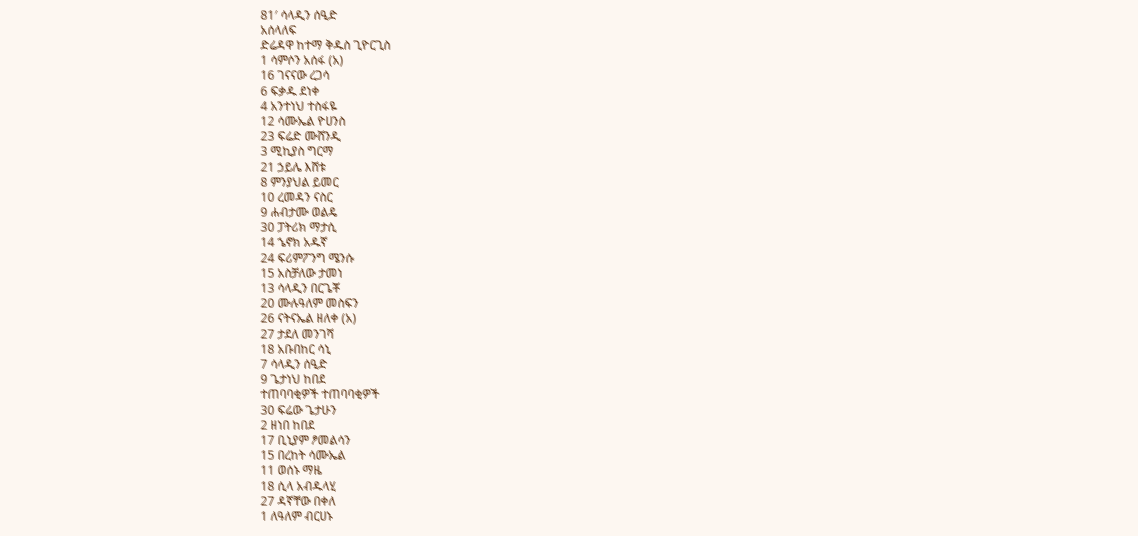81′ ሳላዲን ሰዒድ
አሰላለፍ
ድሬዳዋ ከተማ ቅዱስ ጊዮርጊስ
1 ሳምሶን አሰፋ (አ)
16 ገናናው ረጋሳ
6 ፍቃዱ ደነቀ
4 አንተነህ ተስፋዬ
12 ሳሙኤል ዮሀንስ
23 ፍሬድ ሙሸንዲ
3 ሚኪያስ ግርማ
21 ኃይሌ እሸቱ
8 ምንያህል ይመር
10 ረመዳን ናስር
9 ሐብታሙ ወልዴ
30 ፓትሪክ ማታሲ
14 ኄኖክ አዱኛ
24 ፍሪምፖንግ ሜንሱ
15 አስቻለው ታመነ
13 ሳላዲን በርጌቾ
20 ሙሉዓለም መስፍን
26 ናትናኤል ዘለቀ (አ)
27 ታደለ መንገሻ
18 አቡበከር ሳኒ
7 ሳላዲን ሰዒድ
9 ጌታነህ ከበደ
ተጠባባቂዎች ተጠባባቂዎች
30 ፍሬው ጌታሁን
2 ዘነበ ከበደ
17 ቢኒያም ፆመልሳን
15 በረከት ሳሙኤል
11 ወሰኑ ማዜ
18 ሲላ አብዱላሂ
27 ዳኛቸው በቀለ
1 ለዓለም ብርሀኑ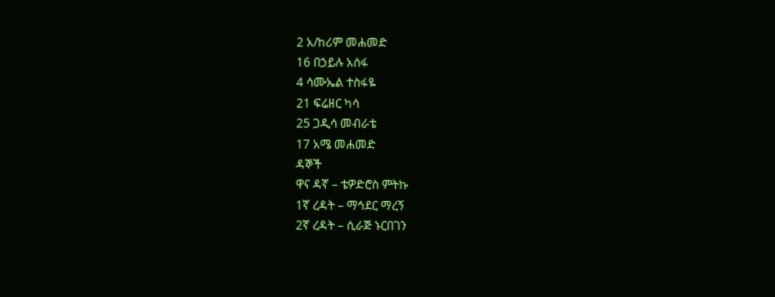2 አ/ከሪም መሐመድ
16 በኃይሉ አሰፋ
4 ሳሙኤል ተስፋዬ
21 ፍሬዘር ካሳ
25 ጋዲሳ መብራቴ
17 አሜ መሐመድ
ዳኞች
ዋና ዳኛ – ቴዎድሮስ ምትኩ
1ኛ ረዳት – ማኅደር ማረኝ
2ኛ ረዳት – ሲራጅ ኑርበገን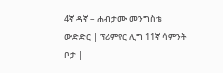4ኛ ዳኛ – ሐብታሙ መንግስቴ
ውድድር | ፕሪምየር ሊግ 11ኛ ሳምንት
ቦታ |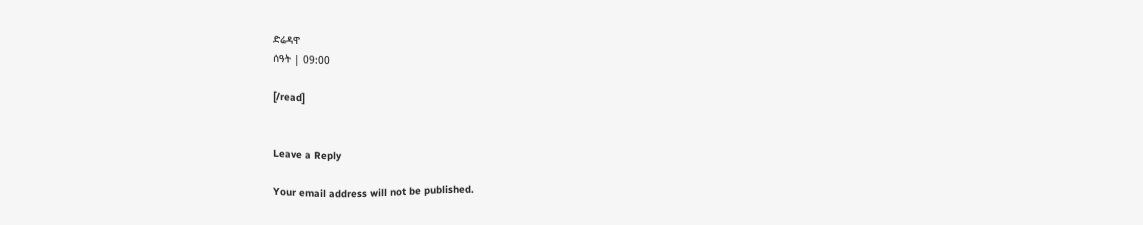ድሬዳዋ
ሰዓት | 09:00

[/read]


Leave a Reply

Your email address will not be published.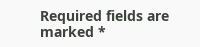Required fields are marked *